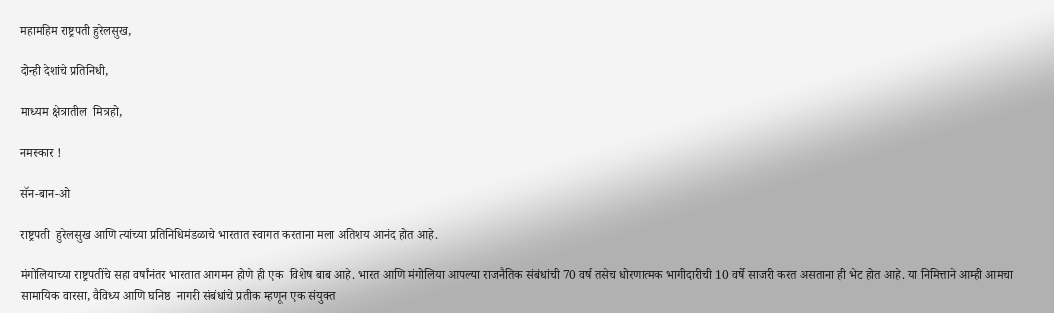महामहिम राष्ट्रपती हुरेलसुख,

दोन्ही देशांचे प्रतिनिधी,

माध्यम क्षेत्रातील  मित्रहो,

नमस्कार !

सॅन-बान-ओ

राष्ट्रपती  हुरेलसुख आणि त्यांच्या प्रतिनिधिमंडळाचे भारतात स्वागत करताना मला अतिशय आनंद होत आहे.

मंगोलियाच्या राष्ट्रपतींचे सहा वर्षांनंतर भारतात आगमन होणे ही एक  विशेष बाब आहे. भारत आणि मंगोलिया आपल्या राजनैतिक संबंधांची 70 वर्ष तसेच धोरणात्मक भागीदारीची 10 वर्षे साजरी करत असताना ही भेट होत आहे. या निमित्ताने आम्ही आमचा  सामायिक वारसा, वैविध्य आणि घनिष्ठ  नागरी संबंधांचे प्रतीक म्हणून एक संयुक्त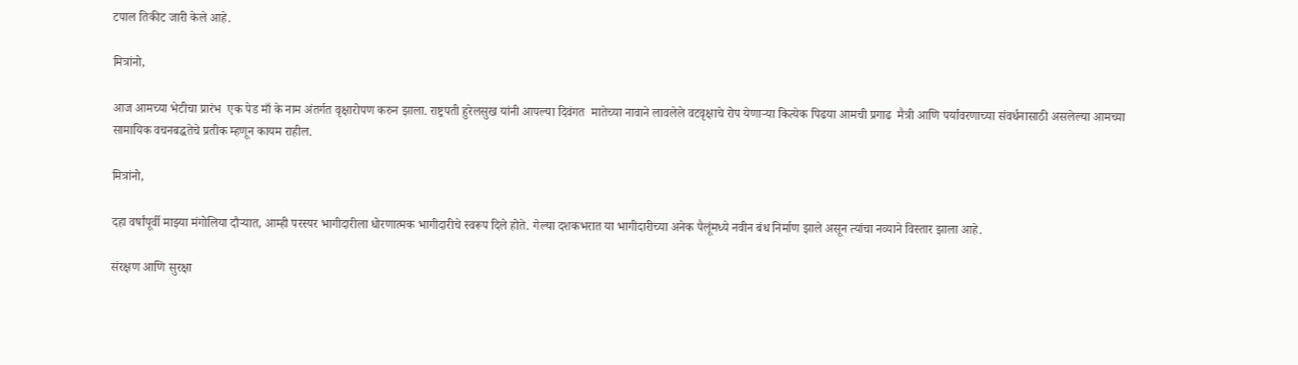टपाल तिकीट जारी केले आहे.

मित्रांनो,

आज आमच्या भेटीचा प्रारंभ  एक पेड माँ के नाम अंतर्गत वृक्षारोपण करुन झाला. राष्ट्रपती हुरेलसुख यांनी आपल्या दिवंगत  मातेच्या नावाने लावलेले वटवृक्षाचे रोप येणाऱ्या कित्येक पिढया आमची प्रगाढ  मैत्री आणि पर्यावरणाच्या संवर्धनासाठी असलेल्या आमच्या सामायिक वचनबद्धतेचे प्रतीक म्हणून कायम राहील.

मित्रांनो,

दहा वर्षांपूर्वी माझ्या मंगोलिया दौऱ्यात, आम्ही परस्पर भागीदारीला धोरणात्मक भागीदारीचे स्वरूप दिले होते. गेल्या दशकभरात या भागीदारीच्या अनेक पैलूंमध्ये नवीन बंध निर्माण झाले असून त्यांचा नव्याने विस्तार झाला आहे.

संरक्षण आणि सुरक्षा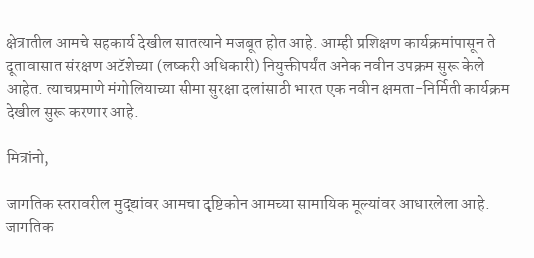क्षेत्रातील आमचे सहकार्य देखील सातत्याने मजबूत होत आहे. आम्ही प्रशिक्षण कार्यक्रमांपासून ते दूतावासात संरक्षण अटॅशेच्या (लष्करी अधिकारी) नियुक्तीपर्यंत अनेक नवीन उपक्रम सुरू केले आहेत. त्याचप्रमाणे मंगोलियाच्या सीमा सुरक्षा दलांसाठी भारत एक नवीन क्षमता-निर्मिती कार्यक्रम देखील सुरू करणार आहे.

मित्रांनो,

जागतिक स्तरावरील मुद्द्यांवर आमचा दृष्टिकोन आमच्या सामायिक मूल्यांवर आधारलेला आहे. जागतिक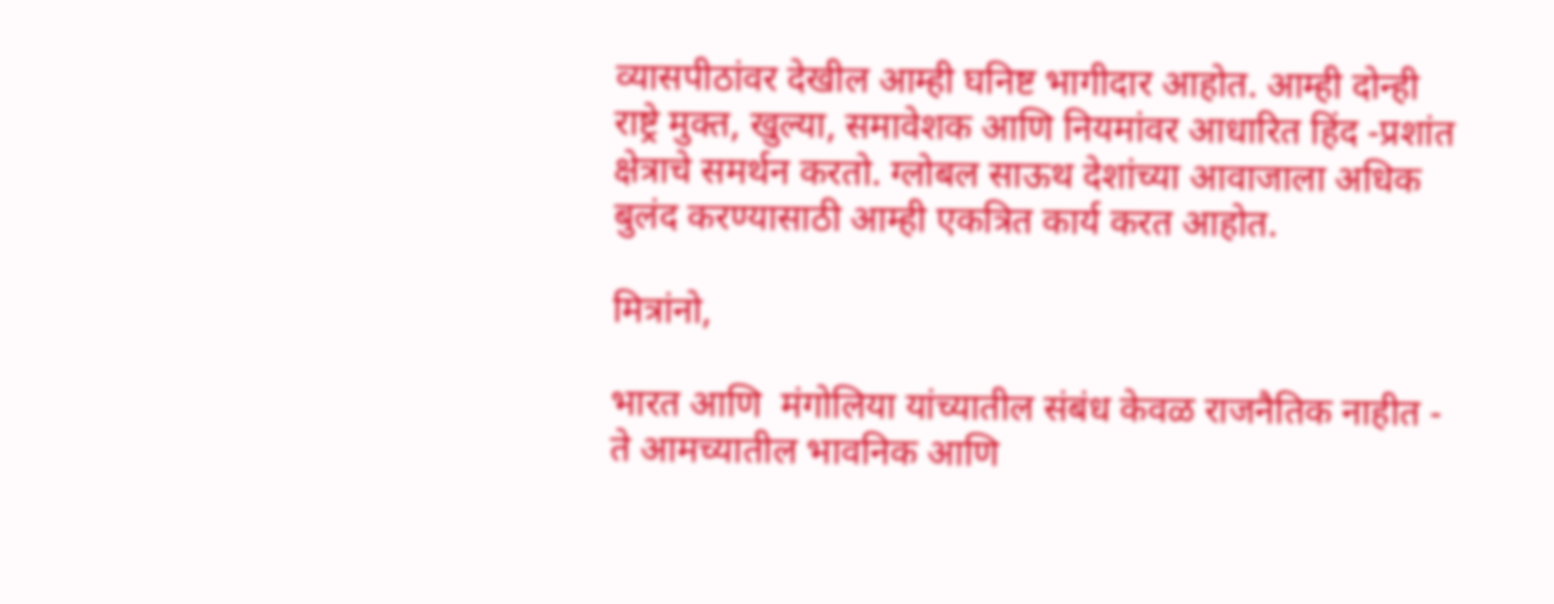व्यासपीठांवर देखील आम्ही घनिष्ट भागीदार आहोत. आम्ही दोन्ही राष्ट्रे मुक्त, खुल्या, समावेशक आणि नियमांवर आधारित हिंद -प्रशांत क्षेत्राचे समर्थन करतो. ग्लोबल साऊथ देशांच्या आवाजाला अधिक बुलंद करण्यासाठी आम्ही एकत्रित कार्य करत आहोत.

मित्रांनो,

भारत आणि  मंगोलिया यांच्यातील संबंध केवळ राजनैतिक नाहीत - ते आमच्यातील भावनिक आणि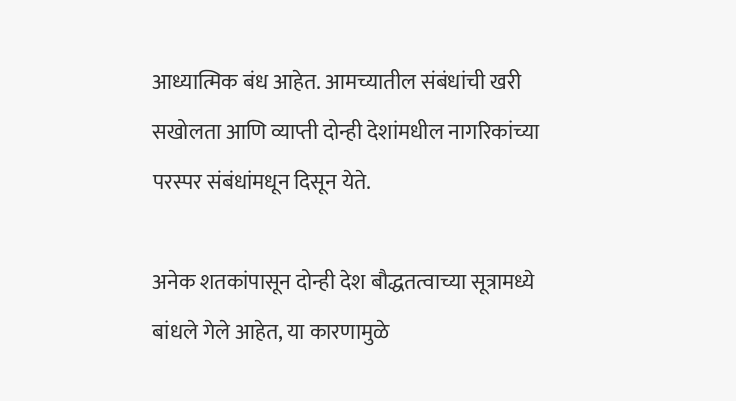आध्यात्मिक बंध आहेत. आमच्यातील संबंधांची खरी सखोलता आणि व्याप्ती दोन्ही देशांमधील नागरिकांच्या परस्पर संबंधांमधून दिसून येते.

अनेक शतकांपासून दोन्ही देश बौद्धतत्वाच्या सूत्रामध्ये बांधले गेले आहेत, या कारणामुळे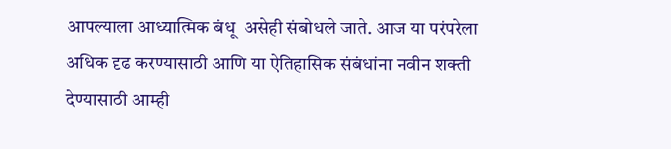आपल्याला आध्यात्मिक बंधू  असेही संबोधले जाते. आज या परंपरेला अधिक दृढ करण्यासाठी आणि या ऐतिहासिक संबंधांना नवीन शक्ती देण्यासाठी आम्ही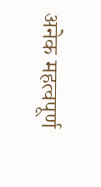अनेक महत्वपूर्ण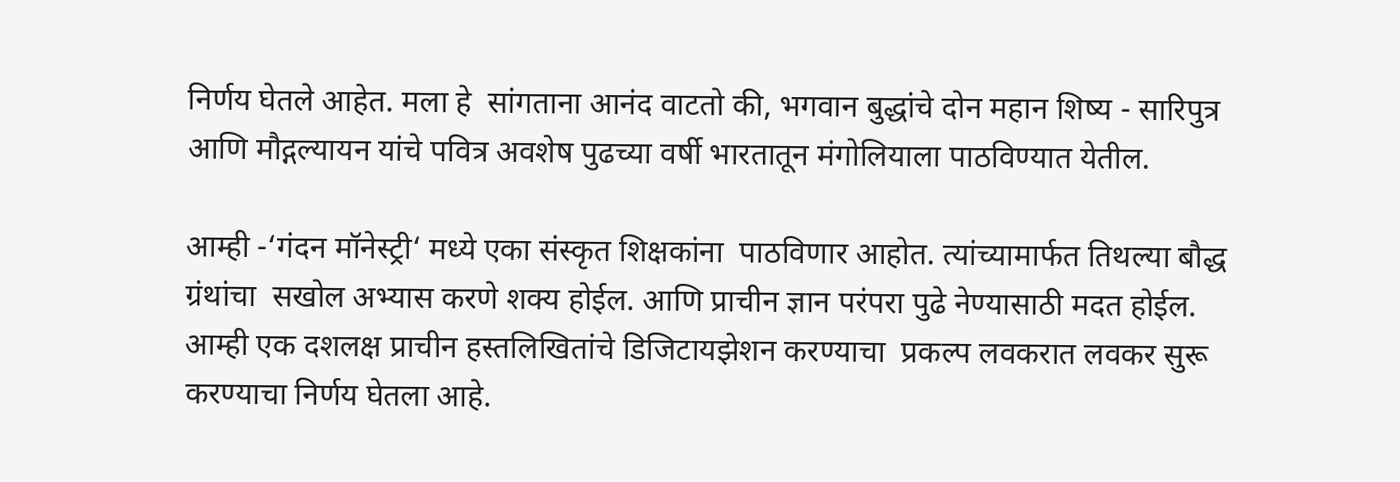निर्णय घेतले आहेत. मला हे  सांगताना आनंद वाटतो की, भगवान बुद्धांचे दोन महान शिष्य - सारिपुत्र आणि मौद्गल्यायन यांचे पवित्र अवशेष पुढच्या वर्षी भारतातून मंगोलियाला पाठविण्यात येतील.

आम्ही -‘गंदन मॉनेस्ट्री‘ मध्ये एका संस्कृत शिक्षकांना  पाठविणार आहोत. त्यांच्यामार्फत तिथल्या बौद्ध ग्रंथांचा  सखोल अभ्यास करणे शक्य होईल. आणि प्राचीन ज्ञान परंपरा पुढे नेण्यासाठी मदत होईल. आम्ही एक दशलक्ष प्राचीन हस्तलिखितांचे डिजिटायझेशन करण्याचा  प्रकल्प लवकरात लवकर सुरू करण्याचा निर्णय घेतला आहे.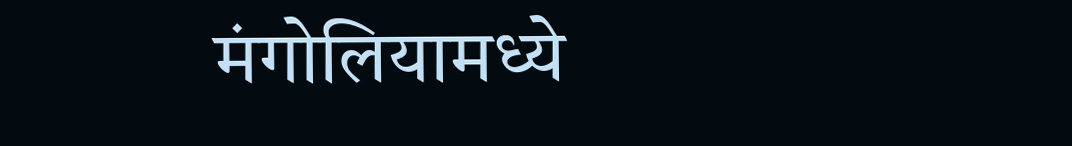मंगोलियामध्ये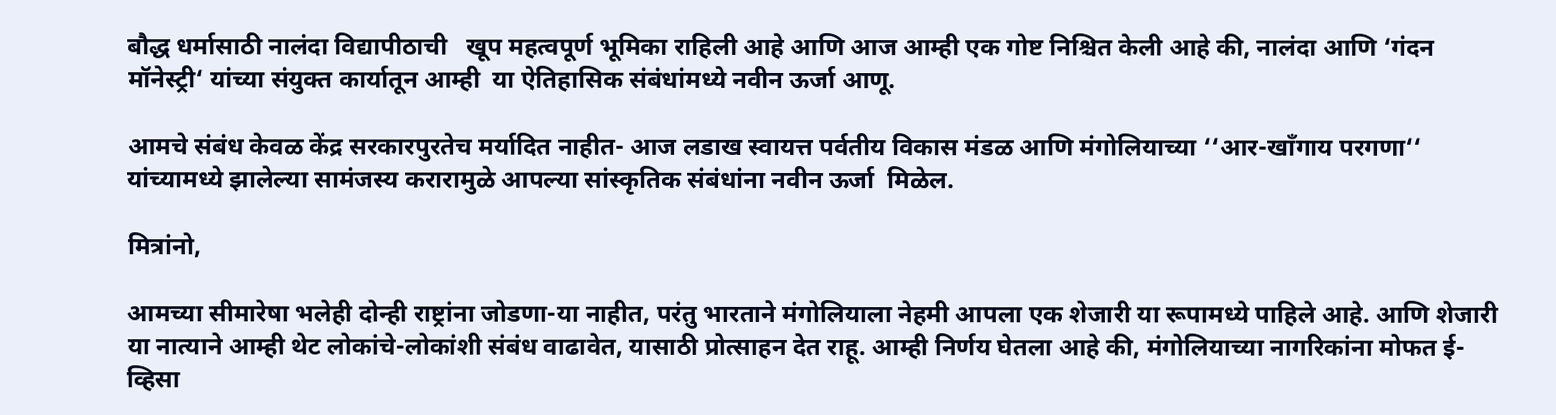बौद्ध धर्मासाठी नालंदा विद्यापीठाची   खूप महत्वपूर्ण भूमिका राहिली आहे आणि आज आम्ही एक गोष्ट निश्चित केली आहे की, नालंदा आणि ‘गंदन मॉनेस्ट्री‘ यांच्या संयुक्त कार्यातून आम्ही  या ऐतिहासिक संबंधांमध्ये नवीन ऊर्जा आणू.

आमचे संबंध केवळ केंद्र सरकारपुरतेच मर्यादित नाहीत- आज लडाख स्वायत्त पर्वतीय विकास मंडळ आणि मंगोलियाच्या ‘‘आर-खॉंगाय परगणा‘‘ यांच्यामध्ये झालेल्या सामंजस्य करारामुळे आपल्या सांस्कृतिक संबंधांना नवीन ऊर्जा  मिळेल.

मित्रांनो,

आमच्या सीमारेषा भलेही दोन्ही राष्ट्रांना जोडणा-या नाहीत, परंतु भारताने मंगोलियाला नेहमी आपला एक शेजारी या रूपामध्ये पाहिले आहे. आणि शेजारी या नात्याने आम्ही थेट लोकांचे-लोकांशी संबंध वाढावेत, यासाठी प्रोत्साहन देत राहू. आम्ही निर्णय घेतला आहे की, मंगोलियाच्या नागरिकांना मोफत ई-व्हिसा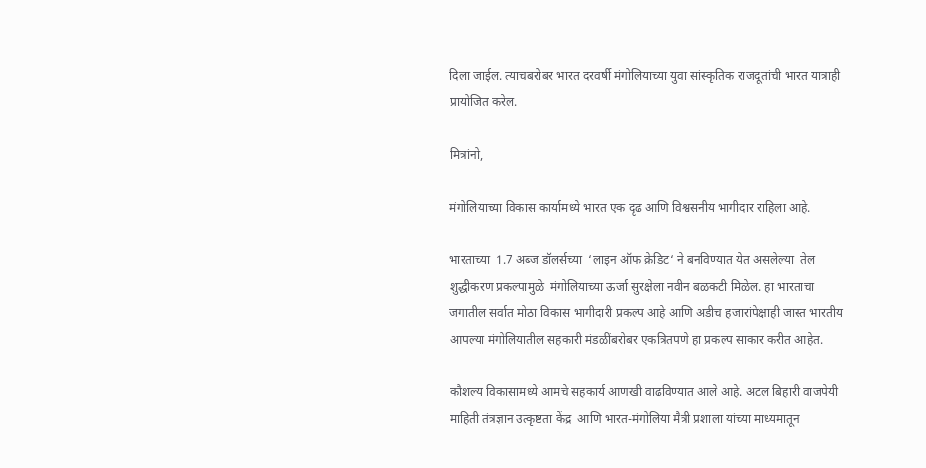दिला जाईल. त्याचबरोबर भारत दरवर्षी मंगोलियाच्या युवा सांस्कृतिक राजदूतांची भारत यात्राही प्रायोजित करेल.

मित्रांनो,

मंगोलियाच्या विकास कार्यामध्ये भारत एक दृढ आणि विश्वसनीय भागीदार राहिला आहे.

भारताच्या  1.7 अब्ज डॉलर्सच्या  ‘लाइन ऑफ क्रेडिट‘ ने बनविण्यात येत असलेल्या  तेल शुद्धीकरण प्रकल्पामुळे  मंगोलियाच्या ऊर्जा सुरक्षेला नवीन बळकटी मिळेल. हा भारताचा   जगातील सर्वात मोठा विकास भागीदारी प्रकल्प आहे आणि अडीच हजारांपेक्षाही जास्त भारतीय आपल्या मंगोलियातील सहकारी मंडळींबरोबर एकत्रितपणे हा प्रकल्प साकार करीत आहेत.

कौशल्य विकासामध्ये आमचे सहकार्य आणखी वाढविण्यात आले आहे. अटल बिहारी वाजपेयी माहिती तंत्रज्ञान उत्कृष्टता केंद्र  आणि भारत-मंगोलिया मैत्री प्रशाला यांच्या माध्यमातून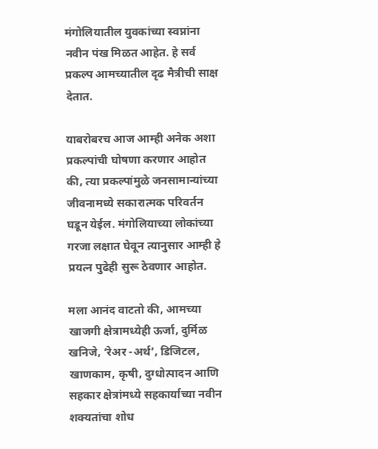मंगोलियातील युवकांच्या स्वप्नांना नवीन पंख मिळत आहेत. हे सर्व प्रकल्प आमच्यातील दृढ मैत्रीची साक्ष देतात.

याबरोबरच आज आम्ही अनेक अशा प्रकल्पांची घोषणा करणार आहोत की, त्या प्रकल्पांमुळे जनसामान्यांच्या जीवनामध्ये सकारात्मक परिवर्तन घडून येईल. मंगोलियाच्या लोकांच्या गरजा लक्षात घेवून त्यानुसार आम्ही हे प्रयत्न पुढेही सुरू ठेवणार आहोत.

मला आनंद वाटतो की, आमच्या खाजगी क्षेत्रामध्येही ऊर्जा, दुर्मिळ खनिजे, ‘रेअर -अर्थ’, डिजिटल,  खाणकाम, कृषी, दुग्धोत्पादन आणि सहकार क्षेत्रांमध्ये सहकार्याच्या नवीन शक्यतांचा शोध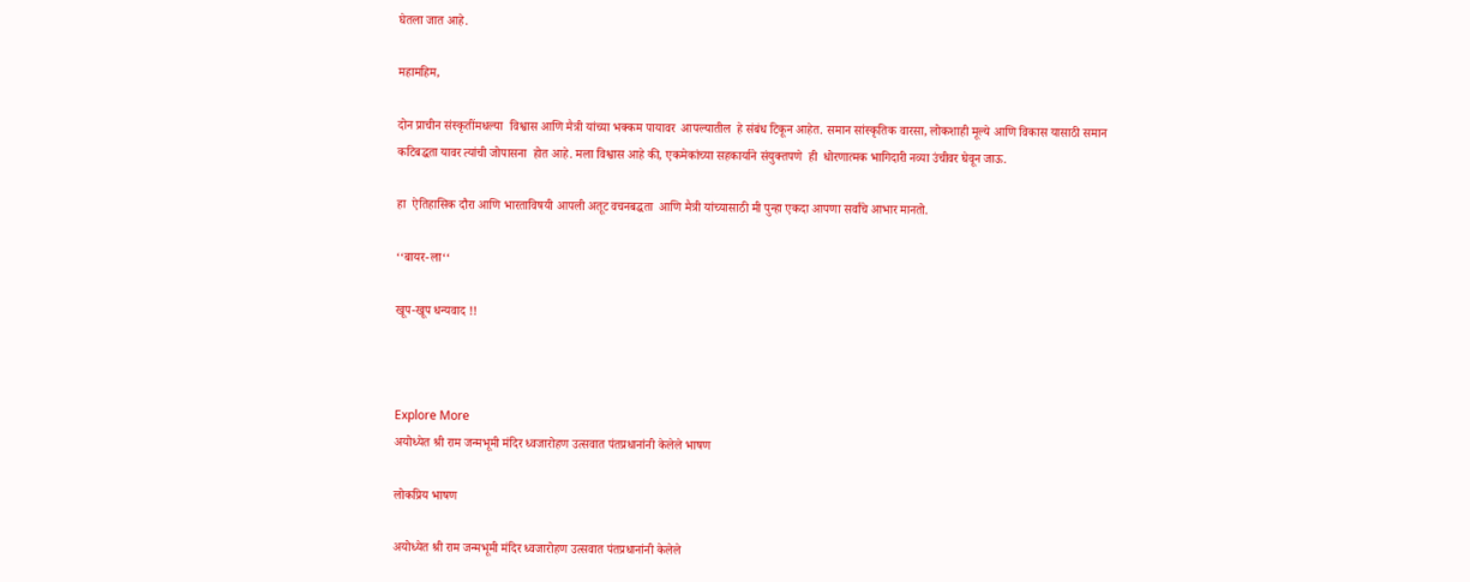घेतला जात आहे.

महामहिम,

दोन प्राचीन संस्कृतींमधल्या  विश्वास आणि मैत्री यांच्या भक्कम पायावर  आपल्यातील  हे संबंध टिकून आहेत. समान सांस्कृतिक वारसा, लोकशाही मूल्ये आणि विकास यासाठी समान कटिबद्धता यावर त्यांची जोपासना  होत आहे. मला विश्वास आहे की, एकमेकांच्या सहकार्याने संयुक्तपणे  ही  धोरणात्मक भागिदारी नव्या उंचीवर घेवून जाऊ.

हा  ऐतिहासिक दौरा आणि भारताविषयी आपली अतूट वचनबद्धता  आणि मैत्री यांच्यासाठी मी पुन्हा एकदा आपणा सर्वांचे आभार मानतो.

‘‘बायर-ला‘‘

खूप-खूप धन्यवाद !!



Explore More
अयोध्येत श्री राम जन्मभूमी मंदिर ध्वजारोहण उत्सवात पंतप्रधानांनी केलेले भाषण

लोकप्रिय भाषण

अयोध्येत श्री राम जन्मभूमी मंदिर ध्वजारोहण उत्सवात पंतप्रधानांनी केलेले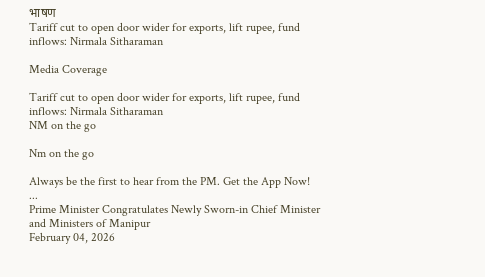भाषण
Tariff cut to open door wider for exports, lift rupee, fund inflows: Nirmala Sitharaman

Media Coverage

Tariff cut to open door wider for exports, lift rupee, fund inflows: Nirmala Sitharaman
NM on the go

Nm on the go

Always be the first to hear from the PM. Get the App Now!
...
Prime Minister Congratulates Newly Sworn-in Chief Minister and Ministers of Manipur
February 04, 2026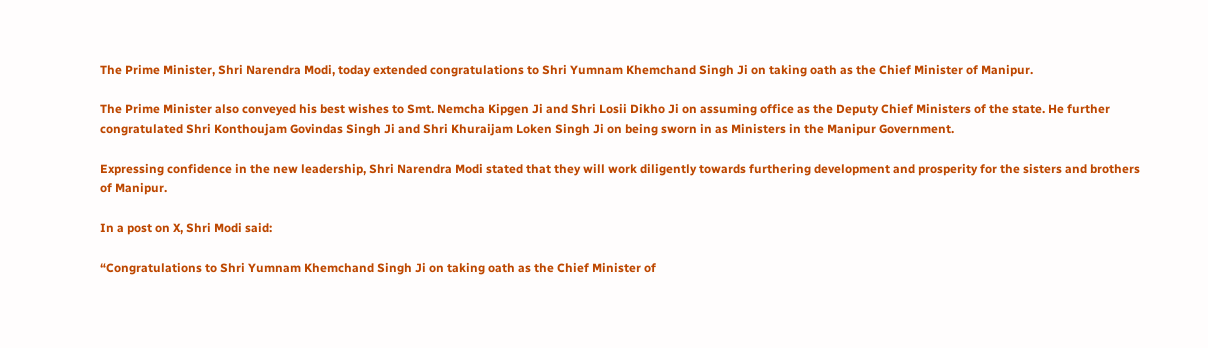The Prime Minister, Shri Narendra Modi, today extended congratulations to Shri Yumnam Khemchand Singh Ji on taking oath as the Chief Minister of Manipur.

The Prime Minister also conveyed his best wishes to Smt. Nemcha Kipgen Ji and Shri Losii Dikho Ji on assuming office as the Deputy Chief Ministers of the state. He further congratulated Shri Konthoujam Govindas Singh Ji and Shri Khuraijam Loken Singh Ji on being sworn in as Ministers in the Manipur Government.

Expressing confidence in the new leadership, Shri Narendra Modi stated that they will work diligently towards furthering development and prosperity for the sisters and brothers of Manipur.

In a post on X, Shri Modi said:

“Congratulations to Shri Yumnam Khemchand Singh Ji on taking oath as the Chief Minister of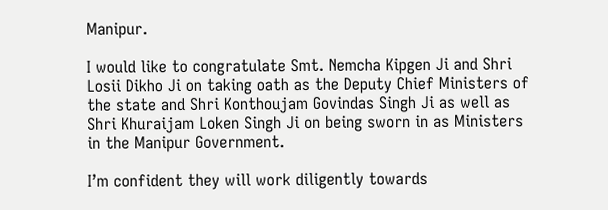Manipur.

I would like to congratulate Smt. Nemcha Kipgen Ji and Shri Losii Dikho Ji on taking oath as the Deputy Chief Ministers of the state and Shri Konthoujam Govindas Singh Ji as well as Shri Khuraijam Loken Singh Ji on being sworn in as Ministers in the Manipur Government.

I’m confident they will work diligently towards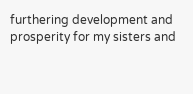furthering development and prosperity for my sisters and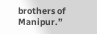brothers of Manipur.”